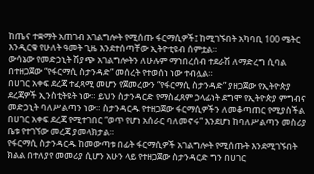ከጤና ተቋማት አጠገብ አገልግሎት የሚሰጡ ፋርማሲዎች፤ ከሚገኙበት አካባቢ 100 ሜትር እንዲርቁ የሁለት ዓመት ጊዜ እንደተሰጣቸው ኢትዮቲዩብ ሰምቷል።
ውሳኔው የመድኃኒት ሽያጭ አገልግሎትን ለሁሉም ማኀበረሰብ ተደራሽ ለማድረግ ሲባል በተዘጋጀው “የፋርማሲ ስታንዳድ” መሰረት የተወሰነ ነው ተብሏል።
በሀገር አቀፍ ደረጃ ተፈጻሚ መሆን የጀመረውን “የፋርማሲ ስታንዳድ” ያዘጋጀው የኢትዮጵያ ደረጃዎች ኢንስቲትዩት ነው። ይህን ስታንዳርድ የማስፈጸም ኃላፊነት ደግሞ የኢትዮጵያ ምግብና መድኃኒት ባለሥልጣን ነው። ስታንዳርዱ የተዘጋጀው ፋርማሲዎችን ለመቆጣጠር የሚያስችል በሀገር አቀፍ ደረጃ የሚተገበር “ወጥ የሆነ አሰራር ባለመኖሩ” እንደሆነ ከባለሥልጣን መስሪያ ቤቱ የተገኘው መረጃ ያመላክታል።
የፋርማሲ ስታንዳርዱ ከመውጣቱ በፊት ፋርማሲዎች አገልግሎት የሚሰጡት እንደሚገኙበት ክልል በተለያየ መመሪያ ሲሆን አሁን ላይ የተዘጋጀው ስታንዳርድ ግን በሀገር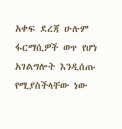አቀፍ ደረጃ ሁሉም ፋርማሲዎች ወጥ የሆነ አገልግሎት እንዲሰጡ የሚያስችላቸው ነው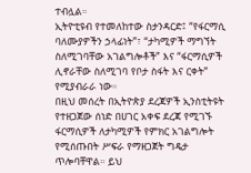ተብሏል።
ኢትዮቲዩብ የተመለከተው ስታንዳርድ፤ “የፋርማሲ ባለሙያዎችን ኃላፊነት”፣ “ታካሚዎች ማግኘት ስለሚገባቸው አገልግሎቶች” እና “ፋርማሲዎች ሊኖራቸው ስለሚገባ የቦታ ስፋት እና ርቀት” የሚያብራራ ነው።
በዚህ መሰረት በኢትዮጵያ ደረጃዎች ኢንስቲትዩት የተዘጋጀው ሰነድ በሀገር አቀፍ ደረጃ የሚገኙ ፋርማሲዎች ለታካሚዎች የምክር አገልግሎት የሚሰጡበት ሥፍራ የማዘጋጀት ግዴታ ጥሎባቸዋል። ይህ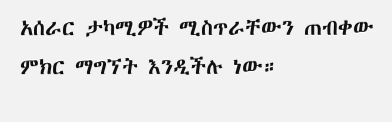አሰራር ታካሚዎች ሚስጥራቸውን ጠብቀው ምክር ማግኘት እንዲችሉ ነው።